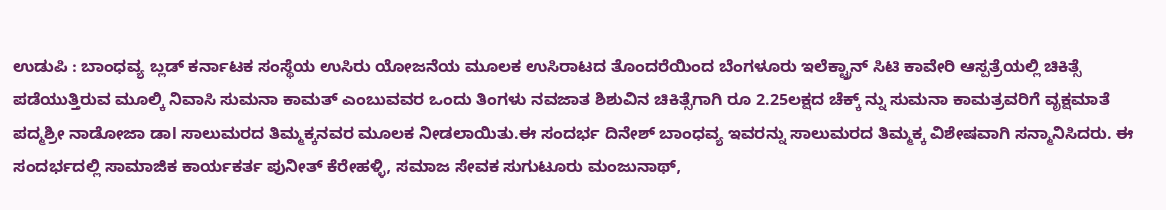ಉಡುಪಿ : ಬಾಂಧವ್ಯ ಬ್ಲಡ್ ಕರ್ನಾಟಕ ಸಂಸ್ಥೆಯ ಉಸಿರು ಯೋಜನೆಯ ಮೂಲಕ ಉಸಿರಾಟದ ತೊಂದರೆಯಿಂದ ಬೆಂಗಳೂರು ಇಲೆಕ್ಟ್ರಾನ್ ಸಿಟಿ ಕಾವೇರಿ ಆಸ್ಪತ್ರೆಯಲ್ಲಿ ಚಿಕಿತ್ಸೆ ಪಡೆಯುತ್ತಿರುವ ಮೂಲ್ಕಿ ನಿವಾಸಿ ಸುಮನಾ ಕಾಮತ್ ಎಂಬುವವರ ಒಂದು ತಿಂಗಳು ನವಜಾತ ಶಿಶುವಿನ ಚಿಕಿತ್ಸೆಗಾಗಿ ರೂ 2.25ಲಕ್ಷದ ಚೆಕ್ಕ್ ನ್ನು ಸುಮನಾ ಕಾಮತ್ರವರಿಗೆ ವೃಕ್ಷಮಾತೆ ಪದ್ಮಶ್ರೀ ನಾಡೋಜಾ ಡಾl ಸಾಲುಮರದ ತಿಮ್ಮಕ್ಕನವರ ಮೂಲಕ ನೀಡಲಾಯಿತು.ಈ ಸಂದರ್ಭ ದಿನೇಶ್ ಬಾಂಧವ್ಯ ಇವರನ್ನು ಸಾಲುಮರದ ತಿಮ್ಮಕ್ಕ ವಿಶೇಷವಾಗಿ ಸನ್ಮಾನಿಸಿದರು. ಈ ಸಂದರ್ಭದಲ್ಲಿ ಸಾಮಾಜಿಕ ಕಾರ್ಯಕರ್ತ ಪುನೀತ್ ಕೆರೇಹಳ್ಳಿ, ಸಮಾಜ ಸೇವಕ ಸುಗುಟೂರು ಮಂಜುನಾಥ್,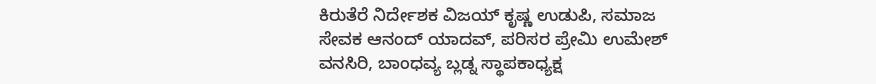ಕಿರುತೆರೆ ನಿರ್ದೇಶಕ ವಿಜಯ್ ಕೃಷ್ಣ ಉಡುಪಿ, ಸಮಾಜ ಸೇವಕ ಆನಂದ್ ಯಾದವ್, ಪರಿಸರ ಪ್ರೇಮಿ ಉಮೇಶ್ ವನಸಿರಿ, ಬಾಂಧವ್ಯ ಬ್ಲಡ್ನ ಸ್ಥಾಪಕಾಧ್ಯಕ್ಷ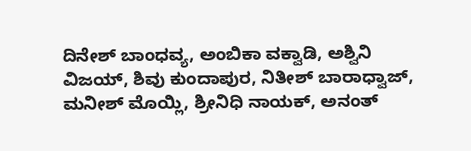ದಿನೇಶ್ ಬಾಂಧವ್ಯ, ಅಂಬಿಕಾ ವಕ್ವಾಡಿ, ಅಶ್ವಿನಿ ವಿಜಯ್, ಶಿವು ಕುಂದಾಪುರ, ನಿತೀಶ್ ಬಾರಾಧ್ವಾಜ್, ಮನೀಶ್ ಮೊಯ್ಲಿ, ಶ್ರೀನಿಧಿ ನಾಯಕ್, ಅನಂತ್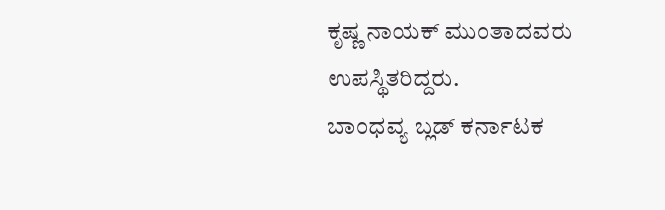ಕೃಷ್ಣ ನಾಯಕ್ ಮುಂತಾದವರು ಉಪಸ್ಥಿತರಿದ್ದರು.
ಬಾಂಧವ್ಯ ಬ್ಲಡ್ ಕರ್ನಾಟಕ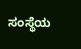ಸಂಸ್ಥೆಯ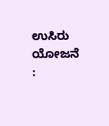ಉಸಿರು ಯೋಜನೆ :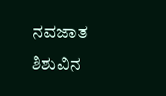ನವಜಾತ ಶಿಶುವಿನ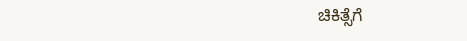ಚಿಕಿತ್ಸೆಗೆ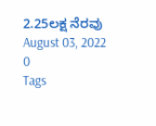2.25ಲಕ್ಷ ನೆರವು
August 03, 2022
0
Tags